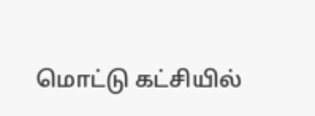மொட்டு கட்சியில்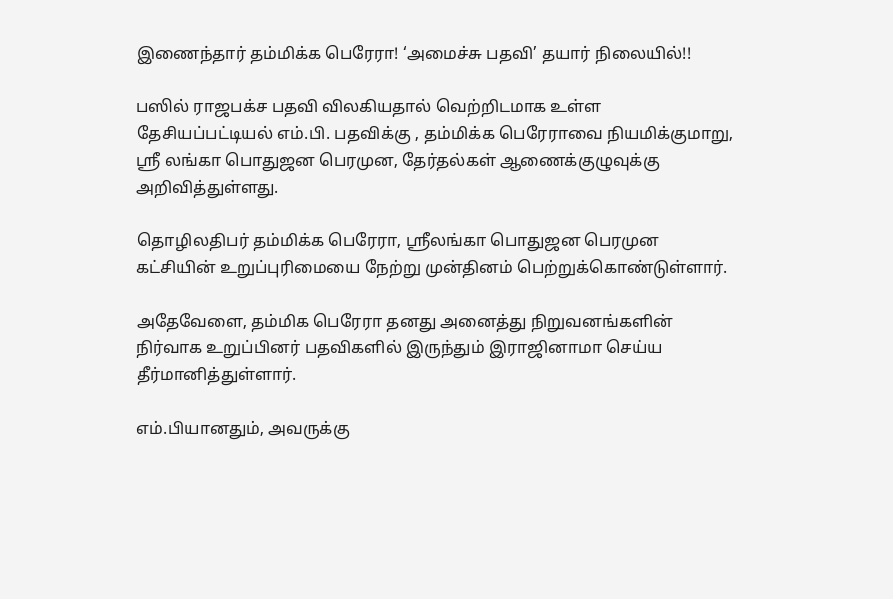இணைந்தார் தம்மிக்க பெரேரா! ‘அமைச்சு பதவி’ தயார் நிலையில்!!

பஸில் ராஜபக்ச பதவி விலகியதால் வெற்றிடமாக உள்ள தேசியப்பட்டியல் எம்.பி. பதவிக்கு , தம்மிக்க பெரேராவை நியமிக்குமாறு, ஸ்ரீ லங்கா பொதுஜன பெரமுன, தேர்தல்கள் ஆணைக்குழுவுக்கு அறிவித்துள்ளது.

தொழிலதிபர் தம்மிக்க பெரேரா, ஸ்ரீலங்கா பொதுஜன பெரமுன கட்சியின் உறுப்புரிமையை நேற்று முன்தினம் பெற்றுக்கொண்டுள்ளார்.

அதேவேளை, தம்மிக பெரேரா தனது அனைத்து நிறுவனங்களின் நிர்வாக உறுப்பினர் பதவிகளில் இருந்தும் இராஜினாமா செய்ய தீர்மானித்துள்ளார்.

எம்.பியானதும், அவருக்கு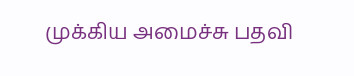முக்கிய அமைச்சு பதவி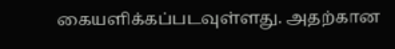கையளிக்கப்படவுள்ளது. அதற்கான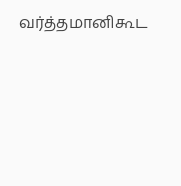வர்த்தமானிகூட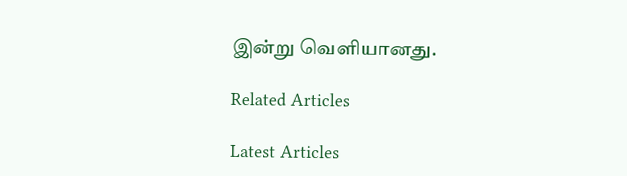இன்று வெளியானது.

Related Articles

Latest Articles